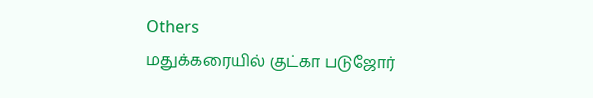Others
மதுக்கரையில் குட்கா படுஜோர்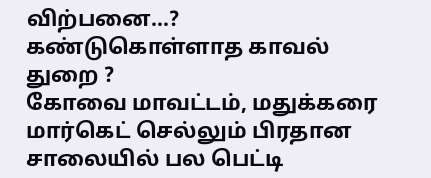விற்பனை…? கண்டுகொள்ளாத காவல் துறை ?
கோவை மாவட்டம், மதுக்கரை மார்கெட் செல்லும் பிரதான சாலையில் பல பெட்டி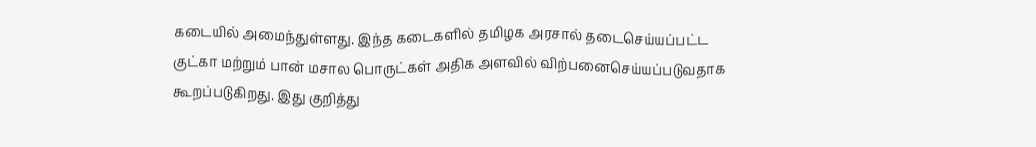கடையில் அமைந்துள்ளது. இந்த கடைகளில் தமிழக அரசால் தடைசெய்யப்பட்ட குட்கா மற்றும் பான் மசால பொருட்கள் அதிக அளவில் விற்பனைசெய்யப்படுவதாக கூறப்படுகிறது. இது குறித்து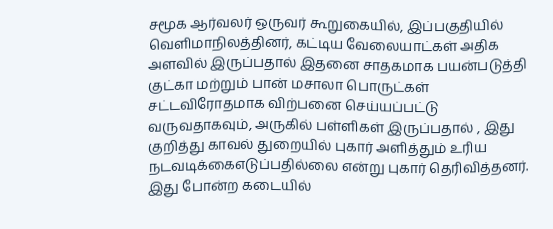சமூக ஆர்வலர் ஒருவர் கூறுகையில், இப்பகுதியில் வெளிமாநிலத்தினர், கட்டிய வேலையாட்கள் அதிக அளவில் இருப்பதால் இதனை சாதகமாக பயன்படுத்தி குட்கா மற்றும் பான் மசாலா பொருட்கள் சட்டவிரோதமாக விற்பனை செய்யப்பட்டு வருவதாகவும், அருகில் பள்ளிகள் இருப்பதால் , இது குறித்து காவல் துறையில் புகார் அளித்தும் உரிய நடவடிக்கைஎடுப்பதில்லை என்று புகார் தெரிவித்தனர். இது போன்ற கடையில்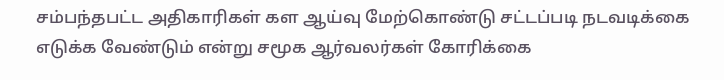சம்பந்தபட்ட அதிகாரிகள் கள ஆய்வு மேற்கொண்டு சட்டப்படி நடவடிக்கை எடுக்க வேண்டும் என்று சமூக ஆர்வலர்கள் கோரிக்கை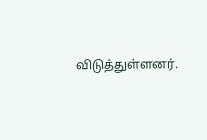விடுத்துள்ளனர்.